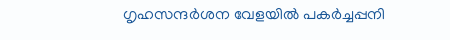ഗൃഹസന്ദർശന വേളയിൽ പകർച്ചപ്പനി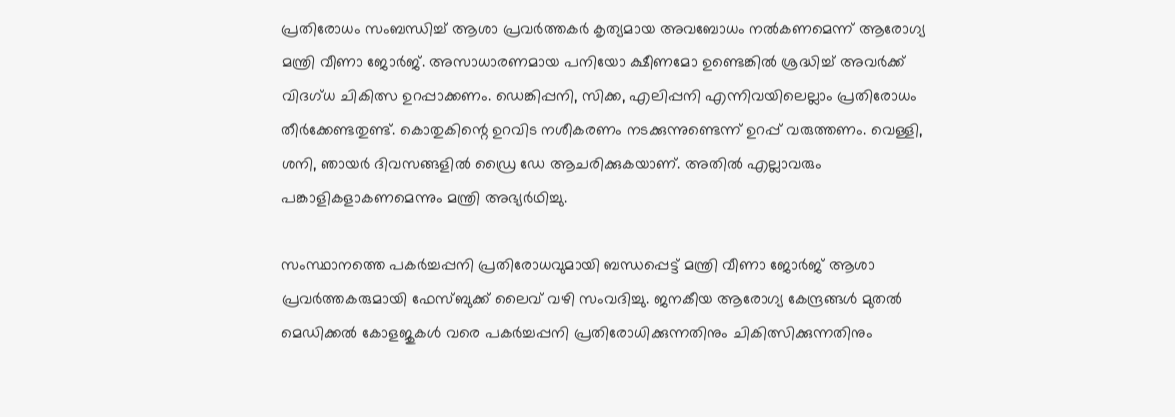പ്രതിരോധം സംബന്ധിച്ച് ആശാ പ്രവർത്തകർ കൃത്യമായ അവബോധം നൽകണമെന്ന് ആരോഗ്യ മന്ത്രി വീണാ ജോർജ്. അസാധാരണമായ പനിയോ ക്ഷീണമോ ഉണ്ടെങ്കിൽ ശ്രദ്ധിച്ച് അവർക്ക് വിദഗ്ധ ചികിത്സ ഉറപ്പാക്കണം. ഡെങ്കിപ്പനി, സിക്ക, എലിപ്പനി എന്നിവയിലെല്ലാം പ്രതിരോധം തീർക്കേണ്ടതുണ്ട്. കൊതുകിന്റെ ഉറവിട നശീകരണം നടക്കുന്നുണ്ടെന്ന് ഉറപ്പ് വരുത്തണം. വെള്ളി, ശനി, ഞായർ ദിവസങ്ങളിൽ ഡ്രൈ ഡേ ആചരിക്കുകയാണ്. അതിൽ എല്ലാവരും പങ്കാളികളാകണമെന്നും മന്ത്രി അഭ്യർഥിച്ചു.

സംസ്ഥാനത്തെ പകർച്ചപ്പനി പ്രതിരോധവുമായി ബന്ധപ്പെട്ട് മന്ത്രി വീണാ ജോർജ് ആശാ പ്രവർത്തകരുമായി ഫേസ്ബുക്ക് ലൈവ് വഴി സംവദിച്ചു. ജനകീയ ആരോഗ്യ കേന്ദ്രങ്ങൾ മുതൽ മെഡിക്കൽ കോളജുകൾ വരെ പകർച്ചപ്പനി പ്രതിരോധിക്കുന്നതിനും ചികിത്സിക്കുന്നതിനും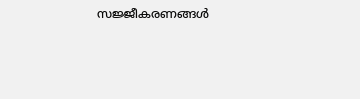സജ്ജീകരണങ്ങൾ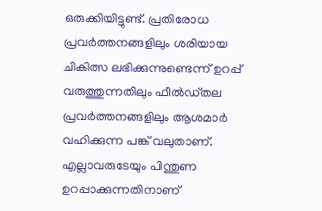ഒരുക്കിയിട്ടുണ്ട്. പ്രതിരോധ പ്രവർത്തനങ്ങളിലും ശരിയായ ചികിത്സ ലഭിക്കുന്നുണ്ടെന്ന് ഉറപ്പ് വരുത്തുന്നതിലും ഫീൽഡ്തല പ്രവർത്തനങ്ങളിലും ആശമാർ വഹിക്കുന്ന പങ്ക് വലുതാണ്. എല്ലാവരുടേയും പിന്തുണ ഉറപ്പാക്കുന്നതിനാണ്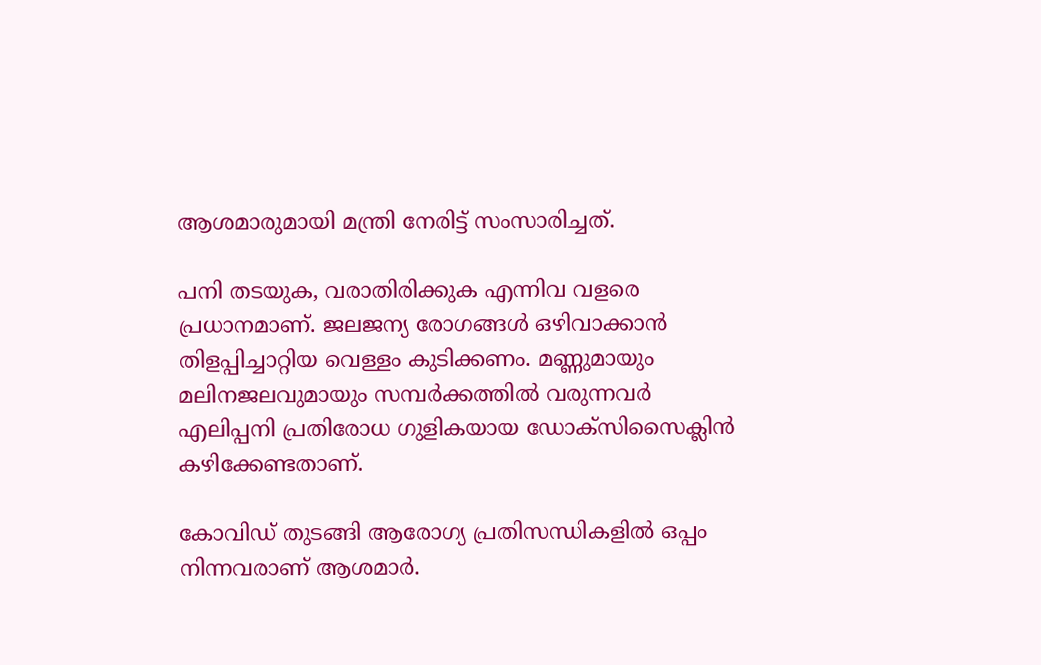ആശമാരുമായി മന്ത്രി നേരിട്ട് സംസാരിച്ചത്.

പനി തടയുക, വരാതിരിക്കുക എന്നിവ വളരെ പ്രധാനമാണ്. ജലജന്യ രോഗങ്ങൾ ഒഴിവാക്കാൻ തിളപ്പിച്ചാറ്റിയ വെള്ളം കുടിക്കണം. മണ്ണുമായും മലിനജലവുമായും സമ്പർക്കത്തിൽ വരുന്നവർ എലിപ്പനി പ്രതിരോധ ഗുളികയായ ഡോക്സിസൈക്ലിൻ കഴിക്കേണ്ടതാണ്.

കോവിഡ് തുടങ്ങി ആരോഗ്യ പ്രതിസന്ധികളിൽ ഒപ്പം നിന്നവരാണ് ആശമാർ.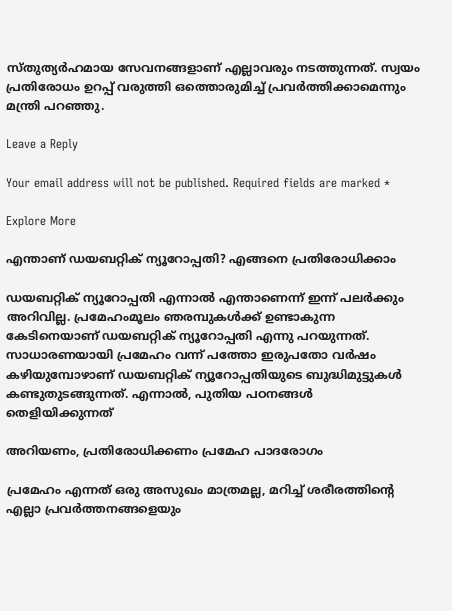സ്തുത്യർഹമായ സേവനങ്ങളാണ് എല്ലാവരും നടത്തുന്നത്. സ്വയം പ്രതിരോധം ഉറപ്പ് വരുത്തി ഒത്തൊരുമിച്ച് പ്രവർത്തിക്കാമെന്നും മന്ത്രി പറഞ്ഞു.

Leave a Reply

Your email address will not be published. Required fields are marked *

Explore More

എന്താണ് ഡയബറ്റിക് ന്യൂറോപ്പതി? എങ്ങനെ പ്രതിരോധിക്കാം

ഡയബറ്റിക് ന്യൂറോപ്പതി എന്നാൽ എന്താണെന്ന് ഇന്ന് പലർക്കും അറിവില്ല. പ്രമേഹംമൂലം ഞരമ്പുകൾക്ക് ഉണ്ടാകുന്ന കേടിനെയാണ് ഡയബറ്റിക് ന്യൂറോപ്പതി എന്നു പറയുന്നത്. സാധാരണയായി പ്രമേഹം വന്ന് പത്തോ ഇരുപതോ വർഷം കഴിയുമ്പോഴാണ് ഡയബറ്റിക് ന്യൂറോപ്പതിയുടെ ബുദ്ധിമുട്ടുകൾ കണ്ടുതുടങ്ങുന്നത്. എന്നാൽ, പുതിയ പഠനങ്ങൾ തെളിയിക്കുന്നത്

അറിയണം, പ്രതിരോധിക്കണം പ്രമേഹ പാദരോഗം

പ്രമേഹം എന്നത് ഒരു അസുഖം മാത്രമല്ല, മറിച്ച് ശരീരത്തിന്റെ എല്ലാ പ്രവർത്തനങ്ങളെയും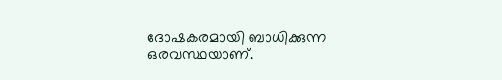ദോഷകരമായി ബാധിക്കുന്ന ഒരവസ്ഥയാണ്.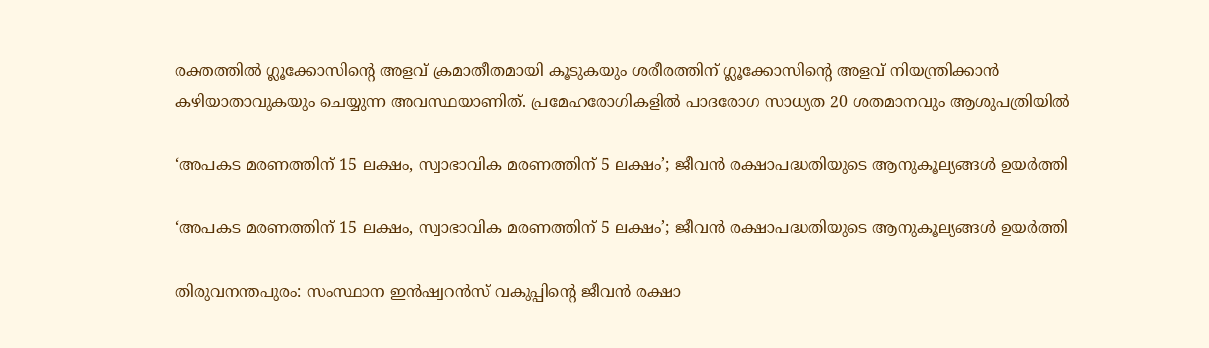രക്തത്തിൽ ഗ്ലൂക്കോസിന്റെ അളവ് ക്രമാതീതമായി കൂടുകയും ശരീരത്തിന് ഗ്ലൂക്കോസിന്റെ അളവ് നിയന്ത്രിക്കാൻ കഴിയാതാവുകയും ചെയ്യുന്ന അവസ്ഥയാണിത്. പ്രമേഹരോഗികളിൽ പാദരോഗ സാധ്യത 20 ശതമാനവും ആശുപത്രിയിൽ

‘അപകട മരണത്തിന്‌ 15 ലക്ഷം, സ്വാഭാവിക മരണത്തിന്‌ 5 ലക്ഷം’; ജീവൻ രക്ഷാപദ്ധതിയുടെ ആനുകൂല്യങ്ങൾ ഉയർത്തി

‘അപകട മരണത്തിന്‌ 15 ലക്ഷം, സ്വാഭാവിക മരണത്തിന്‌ 5 ലക്ഷം’; ജീവൻ രക്ഷാപദ്ധതിയുടെ ആനുകൂല്യങ്ങൾ ഉയർത്തി

തിരുവനന്തപുരം: സംസ്ഥാന ഇൻഷ്വറൻസ്‌ വകുപ്പിന്റെ ജീവൻ രക്ഷാ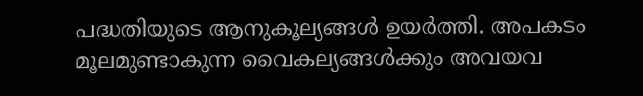പദ്ധതിയുടെ ആനുകൂല്യങ്ങൾ ഉയർത്തി. അപകടം മൂലമുണ്ടാകുന്ന വൈകല്യങ്ങൾക്കും അവയവ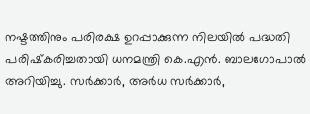നഷ്ടത്തിനും പരിരക്ഷ ഉറപ്പാക്കുന്ന നിലയിൽ പദ്ധതി പരിഷ്‌കരിച്ചതായി ധനമന്ത്രി കെ.എൻ. ബാലഗോപാൽ അറിയിച്ചു. സർക്കാർ, അർധ സർക്കാർ,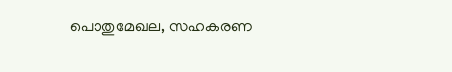പൊതുമേഖല, സഹകരണ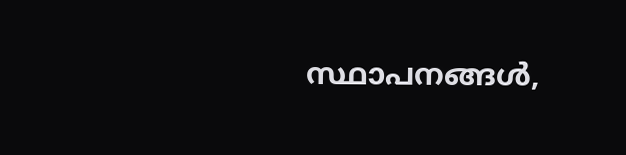സ്ഥാപനങ്ങൾ,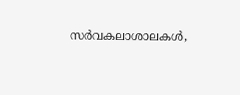സർവകലാശാലകൾ,